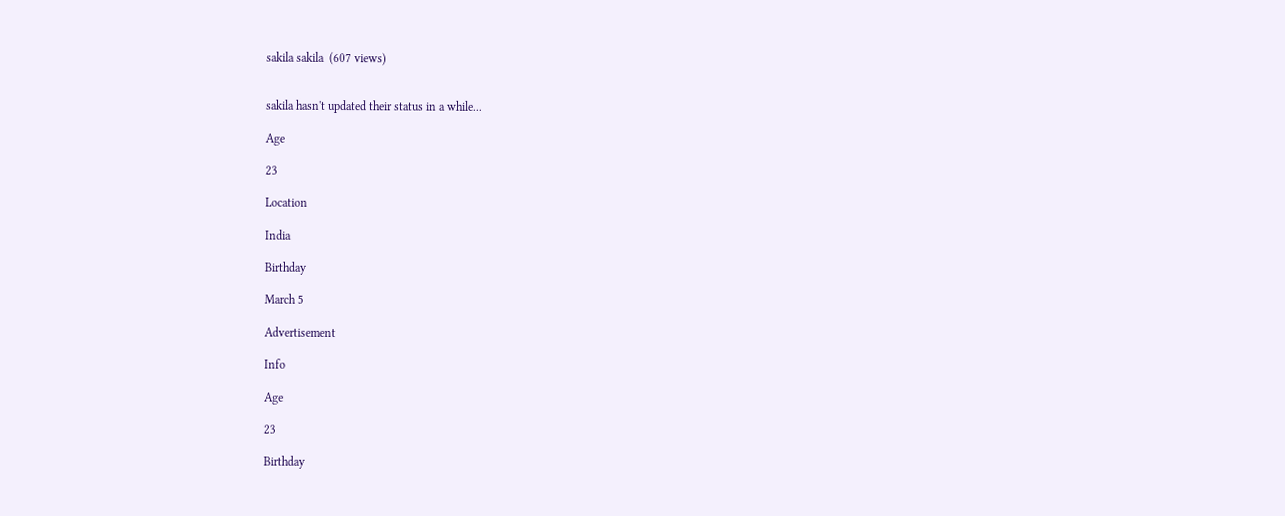sakila sakila  (607 views)


sakila hasn't updated their status in a while...

Age

23

Location

India

Birthday

March 5

Advertisement

Info

Age

23

Birthday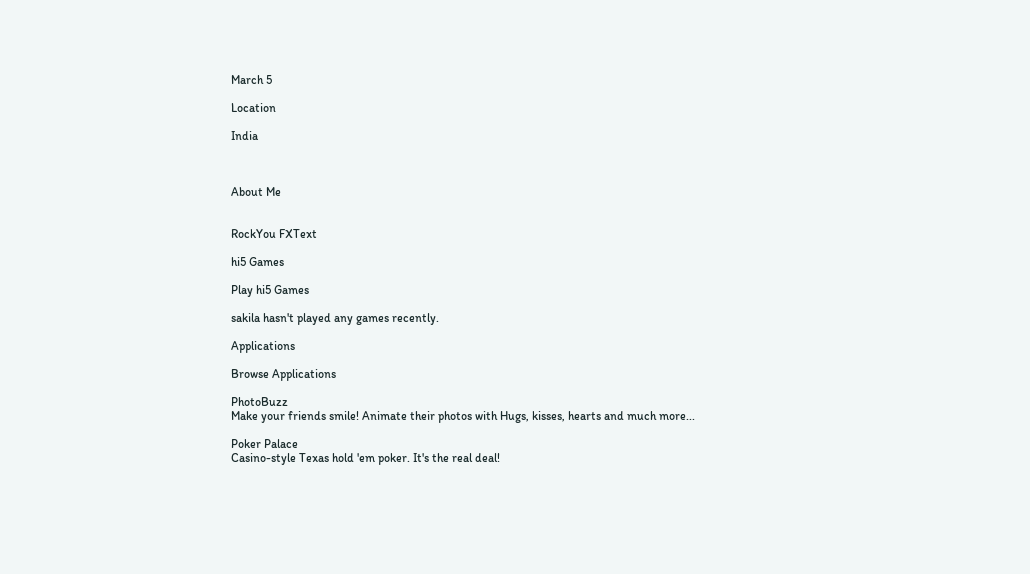March 5

Location

India



About Me


RockYou FXText

hi5 Games

Play hi5 Games

sakila hasn't played any games recently.

Applications

Browse Applications

PhotoBuzz
Make your friends smile! Animate their photos with Hugs, kisses, hearts and much more...

Poker Palace
Casino-style Texas hold 'em poker. It's the real deal!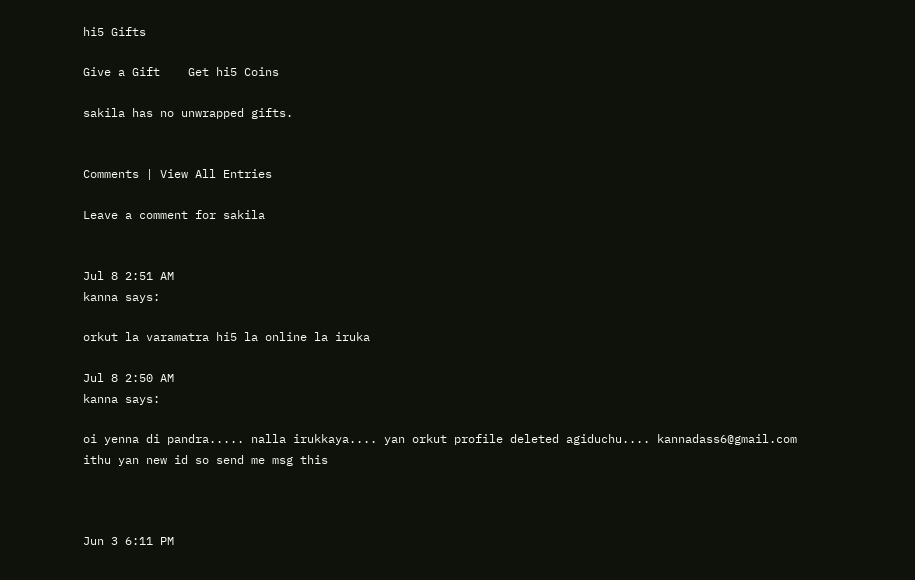hi5 Gifts

Give a Gift    Get hi5 Coins

sakila has no unwrapped gifts.


Comments | View All Entries

Leave a comment for sakila


Jul 8 2:51 AM
kanna says:

orkut la varamatra hi5 la online la iruka

Jul 8 2:50 AM
kanna says:

oi yenna di pandra..... nalla irukkaya.... yan orkut profile deleted agiduchu.... kannadass6@gmail.com ithu yan new id so send me msg this



Jun 3 6:11 PM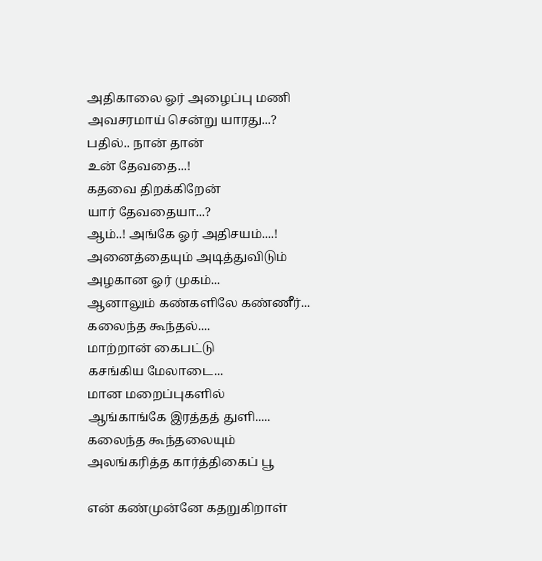அதிகாலை ஓர் அழைப்பு மணி
அவசரமாய் சென்று யாரது...?
பதில்.. நான் தான்
உன் தேவதை...!
கதவை திறக்கிறேன்
யார் தேவதையா...?
ஆம்..! அங்கே ஓர் அதிசயம்....!
அனைத்தையும் அடித்துவிடும்
அழகான ஓர் முகம்...
ஆனாலும் கண்களிலே கண்ணீர்...
கலைந்த கூந்தல்....
மாற்றான் கைபட்டு
கசங்கிய மேலாடை...
மான மறைப்புகளில்
ஆங்காங்கே இரத்தத் துளி.....
கலைந்த கூந்தலையும்
அலங்கரித்த கார்த்திகைப் பூ

என் கண்முன்னே கதறுகிறாள்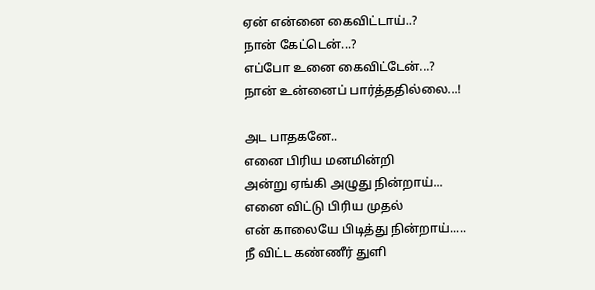ஏன் என்னை கைவிட்டாய்..?
நான் கேட்டென்...?
எப்போ உனை கைவிட்டேன்...?
நான் உன்னைப் பார்த்ததில்லை...!

அட பாதகனே..
எனை பிரிய மனமின்றி
அன்று ஏங்கி அழுது நின்றாய்...
எனை விட்டு பிரிய முதல்
என் காலையே பிடித்து நின்றாய்.....
நீ விட்ட கண்ணீர் துளி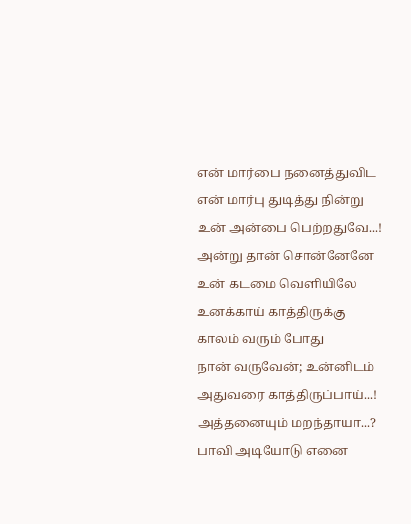என் மார்பை நனைத்துவிட
என் மார்பு துடித்து நின்று
உன் அன்பை பெற்றதுவே...!
அன்று தான் சொன்னேனே
உன் கடமை வெளியிலே
உனக்காய் காத்திருக்கு
காலம் வரும் போது
நான் வருவேன்; உன்னிடம்
அதுவரை காத்திருப்பாய்...!
அத்தனையும் மறந்தாயா...?
பாவி அடியோடு எனை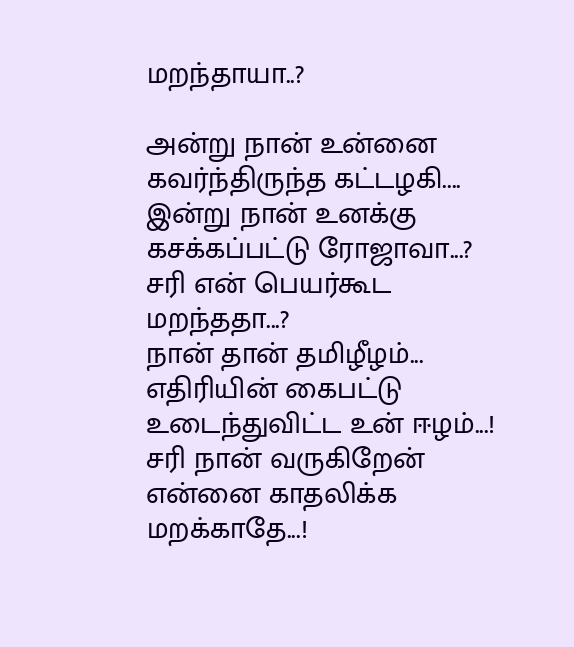மறந்தாயா..?

அன்று நான் உன்னை
கவர்ந்திருந்த கட்டழகி....
இன்று நான் உனக்கு
கசக்கப்பட்டு ரோஜாவா...?
சரி என் பெயர்கூட மறந்ததா...?
நான் தான் தமிழீழம்...
எதிரியின் கைபட்டு
உடைந்துவிட்ட உன் ஈழம்...!
சரி நான் வருகிறேன்
என்னை காதலிக்க மறக்காதே...!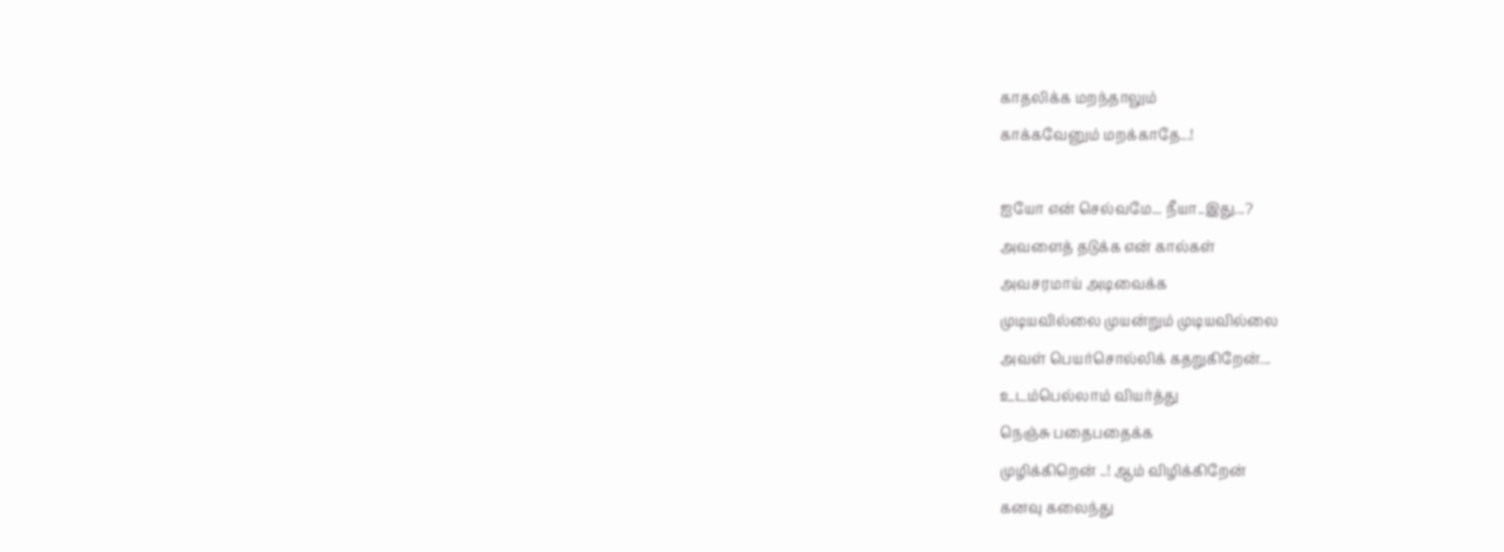காதலிக்க மறந்தாலும்
காக்கவேனும் மறக்காதே...!

ஐயோ என் செல்வமே... நீயா..இது...?
அவளைத் தடுக்க என் கால்கள்
அவசரமாய் அடிவைக்க
முடியவில்லை முயன்றும் முடியவில்லை
அவள் பெயர்சொல்லிக் கதறுகிறேன்...
உடம்பெல்லாம் வியர்த்து
நெஞ்சு பதைபதைக்க
முழிக்கிறென் ..! ஆம் விழிக்கிறேன்
கனவு கலைந்து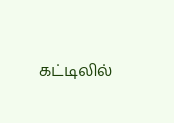கட்டிலில்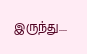இருந்து....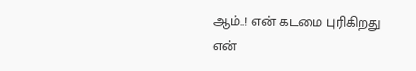ஆம்..! என் கடமை புரிகிறது
என்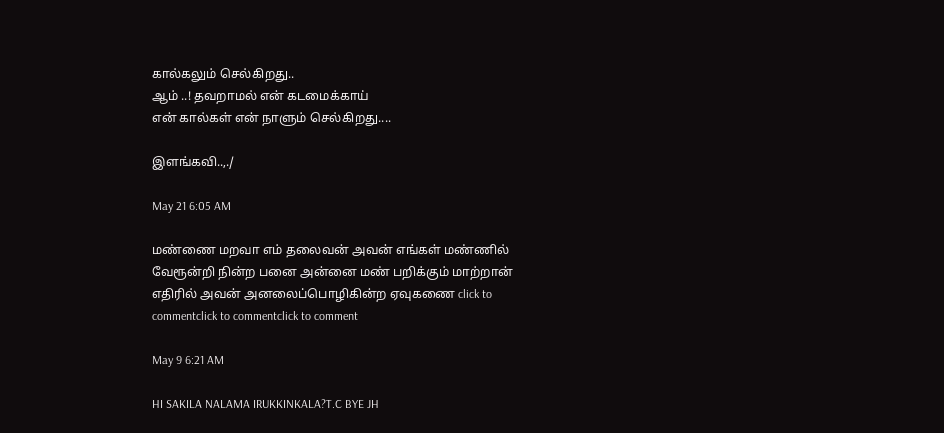கால்கலும் செல்கிறது..
ஆம் ..! தவறாமல் என் கடமைக்காய்
என் கால்கள் என் நாளும் செல்கிறது....

இளங்கவி..,./

May 21 6:05 AM

மண்ணை மறவா எம் தலைவன் அவன் எங்கள் மண்ணில் வேரூன்றி நின்ற பனை அன்னை மண் பறிக்கும் மாற்றான் எதிரில் அவன் அனலைப்பொழிகின்ற ஏவுகணை click to commentclick to commentclick to comment

May 9 6:21 AM

HI SAKILA NALAMA IRUKKINKALA?T.C BYE JH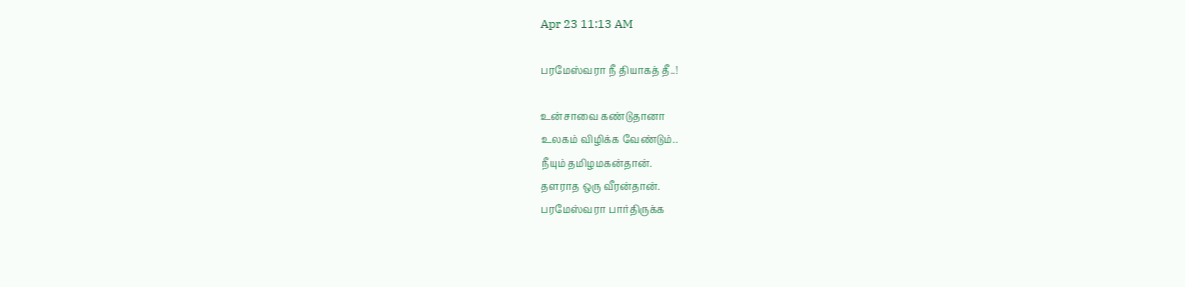Apr 23 11:13 AM

பரமேஸ்வரா நீ தியாகத் தீ..!

உன்சாவை கண்டுதானா
உலகம் விழிக்க வேண்டும்..
நீயும் தமிழமகன்தான்.
தளராத ஒரு வீரன்தான்.
பரமேஸ்வரா பார்திருக்க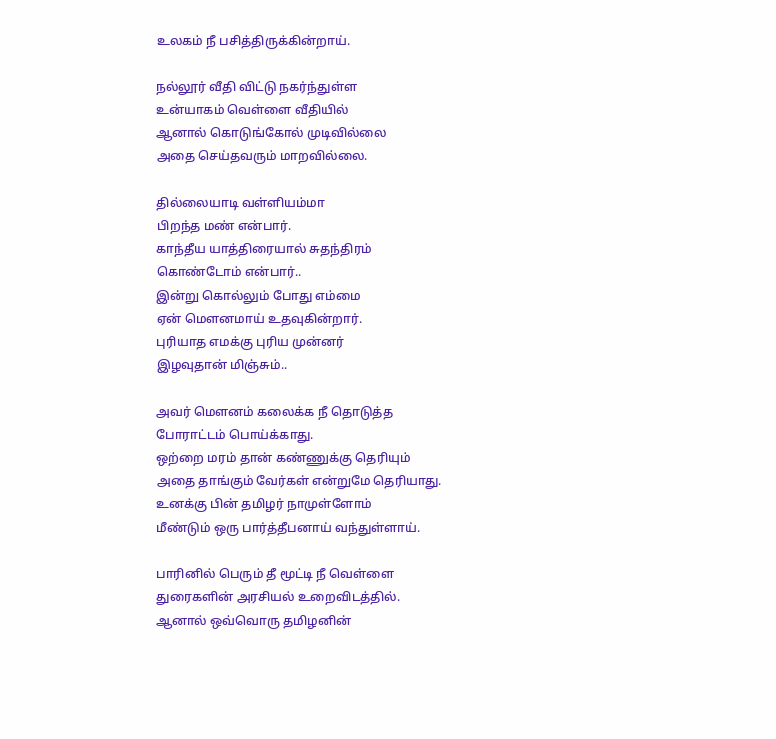உலகம் நீ பசித்திருக்கின்றாய்.

நல்லூர் வீதி விட்டு நகர்ந்துள்ள
உன்யாகம் வெள்ளை வீதியில்
ஆனால் கொடுங்கோல் முடிவில்லை
அதை செய்தவரும் மாறவில்லை.

தில்லையாடி வள்ளியம்மா
பிறந்த மண் என்பார்.
காந்தீய யாத்திரையால் சுதந்திரம்
கொண்டோம் என்பார்..
இன்று கொல்லும் போது எம்மை
ஏன் மெளனமாய் உதவுகின்றார்.
புரியாத எமக்கு புரிய முன்னர்
இழவுதான் மிஞ்சும்..

அவர் மெளனம் கலைக்க நீ தொடுத்த
போராட்டம் பொய்க்காது.
ஒற்றை மரம் தான் கண்ணுக்கு தெரியும்
அதை தாங்கும் வேர்கள் என்றுமே தெரியாது.
உனக்கு பின் தமிழர் நாமுள்ளோம்
மீண்டும் ஒரு பார்த்தீபனாய் வந்துள்ளாய்.

பாரினில் பெரும் தீ மூட்டி நீ வெள்ளை
துரைகளின் அரசியல் உறைவிடத்தில்.
ஆனால் ஒவ்வொரு தமிழனின்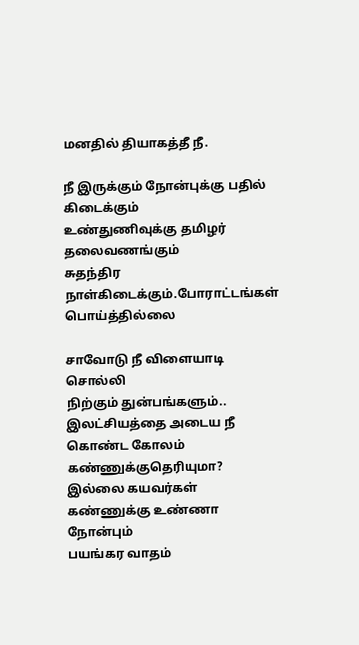மனதில் தியாகத்தீ நீ.

நீ இருக்கும் நோன்புக்கு பதில் கிடைக்கும்
உண்துணிவுக்கு தமிழர் தலைவணங்கும்
சுதந்திர நாள்கிடைக்கும்.போராட்டங்கள் பொய்த்தில்லை

சாவோடு நீ விளையாடி சொல்லி
நிற்கும் துன்பங்களும்..
இலட்சியத்தை அடைய நீ கொண்ட கோலம்
கண்ணுக்குதெரியுமா?
இல்லை கயவர்கள் கண்ணுக்கு உண்ணா நோன்பும்
பயங்கர வாதம்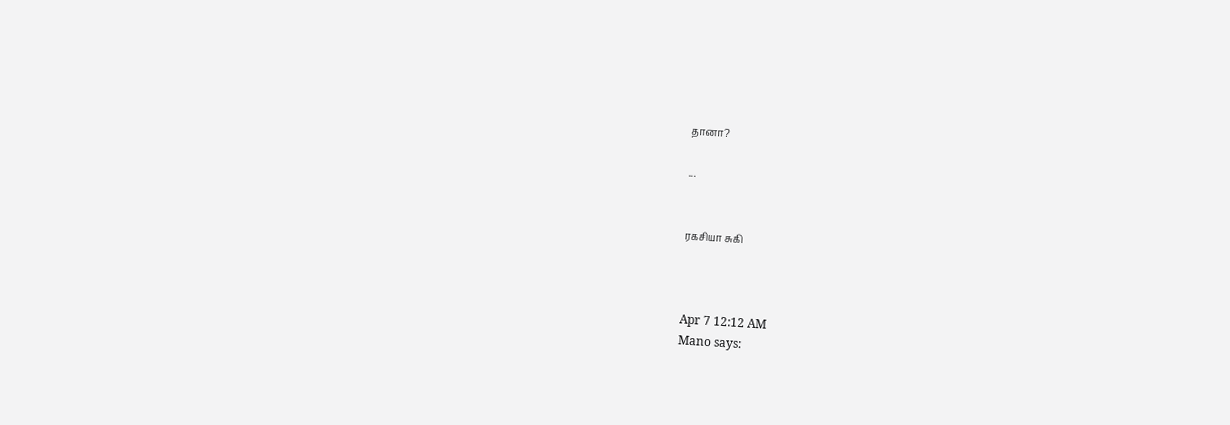தானா?

...


ரகசியா சுகி



Apr 7 12:12 AM
Mano says: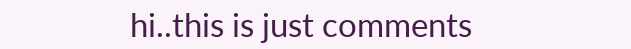hi..this is just comments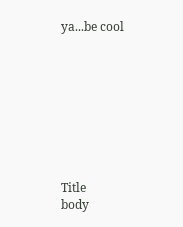ya...be cool









Title
body